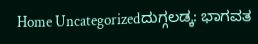Home Uncategorizedದುಗ್ಗಲಡ್ಕ: ಭಾಗವತ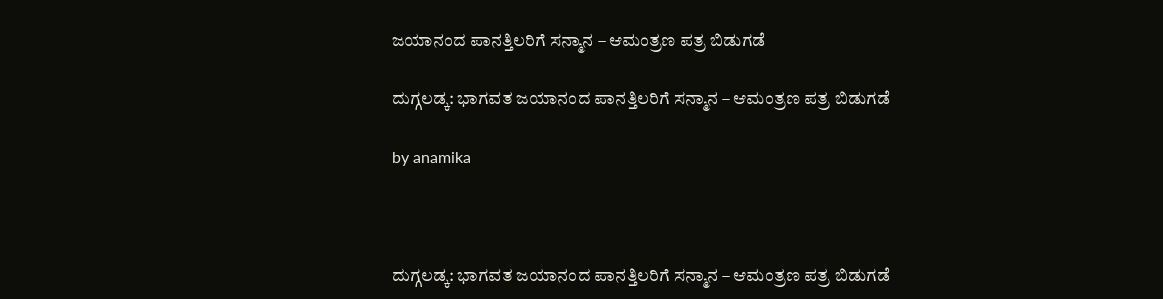ಜಯಾನಂದ ಪಾನತ್ತಿಲರಿಗೆ ಸನ್ಮಾನ – ಆಮಂತ್ರಣ ಪತ್ರ ಬಿಡುಗಡೆ

ದುಗ್ಗಲಡ್ಕ: ಭಾಗವತ ಜಯಾನಂದ ಪಾನತ್ತಿಲರಿಗೆ ಸನ್ಮಾನ – ಆಮಂತ್ರಣ ಪತ್ರ ಬಿಡುಗಡೆ

by anamika



ದುಗ್ಗಲಡ್ಕ: ಭಾಗವತ ಜಯಾನಂದ ಪಾನತ್ತಿಲರಿಗೆ ಸನ್ಮಾನ – ಆಮಂತ್ರಣ ಪತ್ರ ಬಿಡುಗಡೆ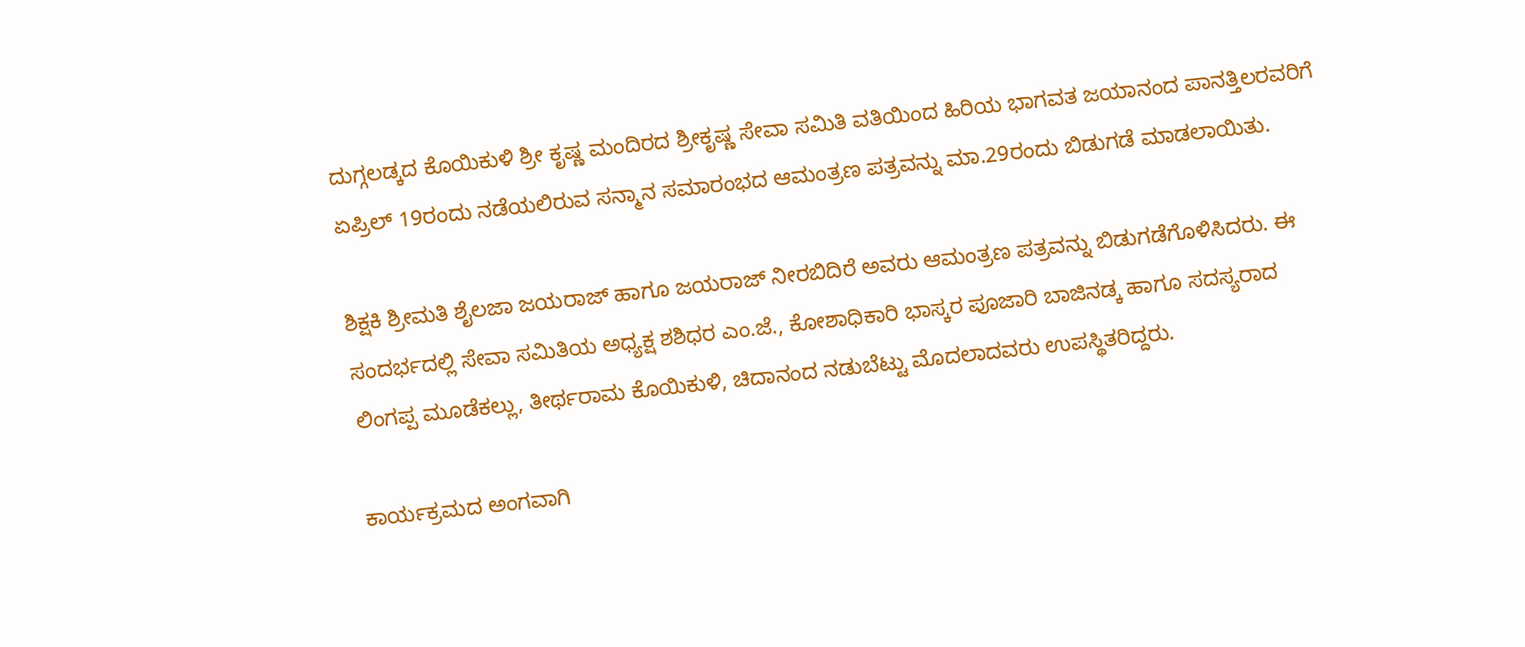ದುಗ್ಗಲಡ್ಕದ ಕೊಯಿಕುಳಿ ಶ್ರೀ ಕೃಷ್ಣ ಮಂದಿರದ ಶ್ರೀಕೃಷ್ಣ ಸೇವಾ ಸಮಿತಿ ವತಿಯಿಂದ ಹಿರಿಯ ಭಾಗವತ ಜಯಾನಂದ ಪಾನತ್ತಿಲರವರಿಗೆ ಏಪ್ರಿಲ್ 19ರಂದು ನಡೆಯಲಿರುವ ಸನ್ಮಾನ ಸಮಾರಂಭದ ಆಮಂತ್ರಣ ಪತ್ರವನ್ನು ಮಾ.29ರಂದು ಬಿಡುಗಡೆ ಮಾಡಲಾಯಿತು.

ಶಿಕ್ಷಕಿ ಶ್ರೀಮತಿ ಶೈಲಜಾ ಜಯರಾಜ್ ಹಾಗೂ ಜಯರಾಜ್ ನೀರಬಿದಿರೆ ಅವರು ಆಮಂತ್ರಣ ಪತ್ರವನ್ನು ಬಿಡುಗಡೆಗೊಳಿಸಿದರು. ಈ ಸಂದರ್ಭದಲ್ಲಿ ಸೇವಾ ಸಮಿತಿಯ ಅಧ್ಯಕ್ಷ ಶಶಿಧರ ಎಂ.ಜೆ., ಕೋಶಾಧಿಕಾರಿ ಭಾಸ್ಕರ ಪೂಜಾರಿ ಬಾಜಿನಡ್ಕ ಹಾಗೂ ಸದಸ್ಯರಾದ ಲಿಂಗಪ್ಪ ಮೂಡೆಕಲ್ಲು, ತೀರ್ಥರಾಮ ಕೊಯಿಕುಳಿ, ಚಿದಾನಂದ ನಡುಬೆಟ್ಟು ಮೊದಲಾದವರು ಉಪಸ್ಥಿತರಿದ್ದರು.

ಕಾರ್ಯಕ್ರಮದ ಅಂಗವಾಗಿ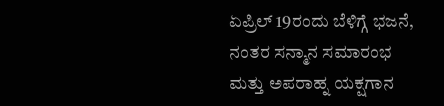ಏಪ್ರಿಲ್ 19ರಂದು ಬೆಳಿಗ್ಗೆ ಭಜನೆ, ನಂತರ ಸನ್ಮಾನ ಸಮಾರಂಭ ಮತ್ತು ಅಪರಾಹ್ನ ಯಕ್ಷಗಾನ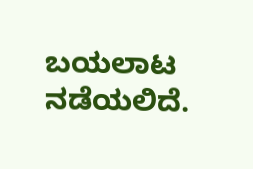ಬಯಲಾಟ ನಡೆಯಲಿದೆ.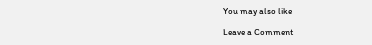You may also like

Leave a Comment